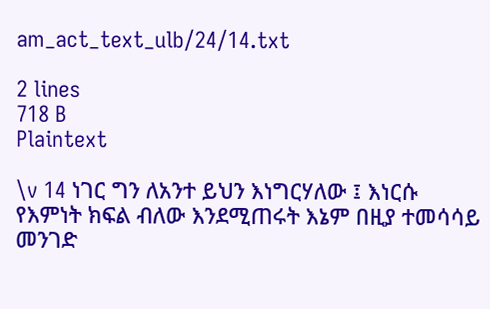am_act_text_ulb/24/14.txt

2 lines
718 B
Plaintext

\v 14 ነገር ግን ለአንተ ይህን እነግርሃለው ፤ እነርሱ የእምነት ክፍል ብለው እንደሚጠሩት እኔም በዚያ ተመሳሳይ መንገድ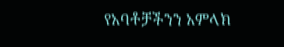የአባቶቻችንን አምላክ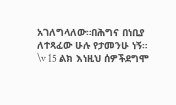አገለግላለው።በሕግና በነቢያ ለተጻፈው ሁሉ የታመንሁ ነኝ።
\v 15 ልክ እነዚህ ሰዎችደግሞ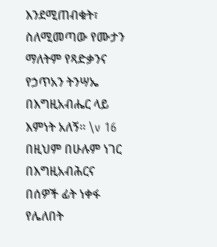እንደሚጠብቁት፣ ስለሚመጣው የሙታን ማለትም የጻድቃንና የኃጥአን ትንሣኤ በእግዚአብሔር ላይ እምነት አለኝ። \v 16 በዚህም በሁሉም ነገር በእግዚአብሕርና በሰዎች ፊት ነቀፋ የሌለበት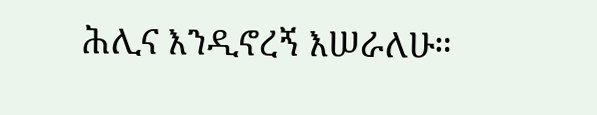ሕሊና እንዲኖረኝ እሠራለሁ።